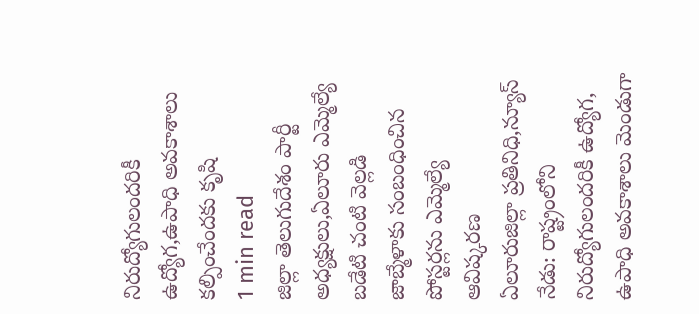నిరుద్యోగులందరికీ ఉద్యోగ,ఉపాధి అవకాశాలు కల్పించేందకు కృషి
1 min read
జిల్లా తెలుగుదేశం పార్టీ అధ్యక్షులు,ఏలూరు ఎమ్మెల్యే బడేటి చంటి వెల్లడి
జాబ్మేళాకు సంబంధించిన పోస్టర్లను ఎమ్మెల్యే ఆవిష్కరణ
ఏలూరుజిల్లా ప్రతినిధి,న్యూస్ నేడు: రాష్ట్రంలోని నిరుద్యోగులందరికీ ఉద్యోగ, ఉపాధి అవకాశాలు మెండుగా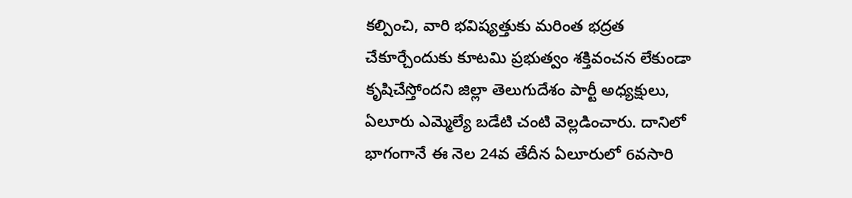కల్పించి, వారి భవిష్యత్తుకు మరింత భద్రత చేకూర్చేందుకు కూటమి ప్రభుత్వం శక్తివంచన లేకుండా కృషిచేస్తోందని జిల్లా తెలుగుదేశం పార్టీ అధ్యక్షులు, ఏలూరు ఎమ్మెల్యే బడేటి చంటి వెల్లడించారు. దానిలో భాగంగానే ఈ నెల 24వ తేదీన ఏలూరులో 6వసారి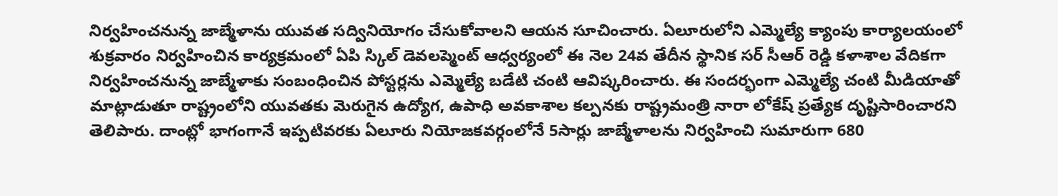నిర్వహించనున్న జాబ్మేళాను యువత సద్వినియోగం చేసుకోవాలని ఆయన సూచించారు. ఏలూరులోని ఎమ్మెల్యే క్యాంపు కార్యాలయంలో శుక్రవారం నిర్వహించిన కార్యక్రమంలో ఏపి స్కిల్ డెవలప్మెంట్ ఆధ్వర్యంలో ఈ నెల 24వ తేదీన స్థానిక సర్ సీఆర్ రెడ్డి కళాశాల వేదికగా నిర్వహించనున్న జాబ్మేళాకు సంబంధించిన పోస్టర్లను ఎమ్మెల్యే బడేటి చంటి ఆవిష్కరించారు. ఈ సందర్భంగా ఎమ్మెల్యే చంటి మీడియాతో మాట్లాడుతూ రాష్ట్రంలోని యువతకు మెరుగైన ఉద్యోగ, ఉపాధి అవకాశాల కల్పనకు రాష్ట్రమంత్రి నారా లోకేష్ ప్రత్యేక దృష్టిసారించారని తెలిపారు. దాంట్లో భాగంగానే ఇప్పటివరకు ఏలూరు నియోజకవర్గంలోనే 5సార్లు జాబ్మేళాలను నిర్వహించి సుమారుగా 680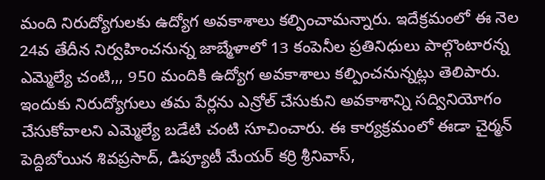మంది నిరుద్యోగులకు ఉద్యోగ అవకాశాలు కల్పించామన్నారు. ఇదేక్రమంలో ఈ నెల 24వ తేదీన నిర్వహించనున్న జాబ్మేళాలో 13 కంపెనీల ప్రతినిధులు పాల్గొంటారన్న ఎమ్మెల్యే చంటి,,, 950 మందికి ఉద్యోగ అవకాశాలు కల్పించనున్నట్లు తెలిపారు. ఇందుకు నిరుద్యోగులు తమ పేర్లను ఎన్రోల్ చేసుకుని అవకాశాన్ని సద్వినియోగం చేసుకోవాలని ఎమ్మెల్యే బడేటి చంటి సూచించారు. ఈ కార్యక్రమంలో ఈడా చైర్మన్ పెద్దిబోయిన శివప్రసాద్, డిప్యూటీ మేయర్ కర్రి శ్రీనివాస్,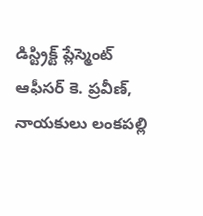డిస్ట్రిక్ట్ ప్లేస్మెంట్ ఆఫీసర్ కె. ప్రవీణ్, నాయకులు లంకపల్లి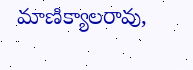మాణిక్యాలరావు,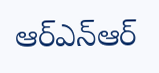ఆర్ఎన్ఆర్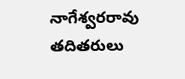నాగేశ్వరరావు తదితరులు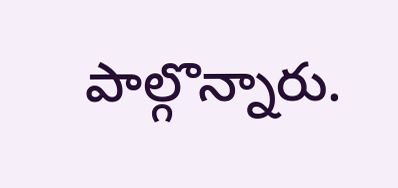పాల్గొన్నారు.